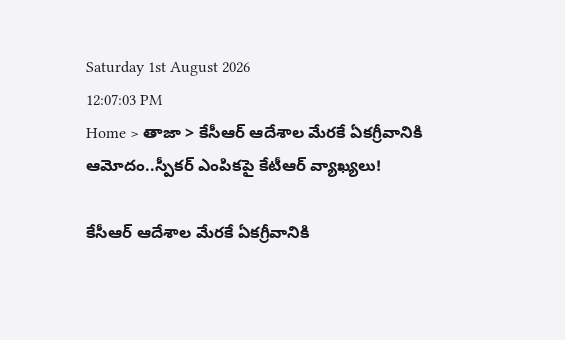Saturday 1st August 2026
12:07:03 PM
Home > తాజా > కేసీఆర్ ఆదేశాల మేరకే ఏకగ్రీవానికి ఆమోదం..స్పీకర్ ఎంపికపై కేటీఆర్ వ్యాఖ్యలు!

కేసీఆర్ ఆదేశాల మేరకే ఏకగ్రీవానికి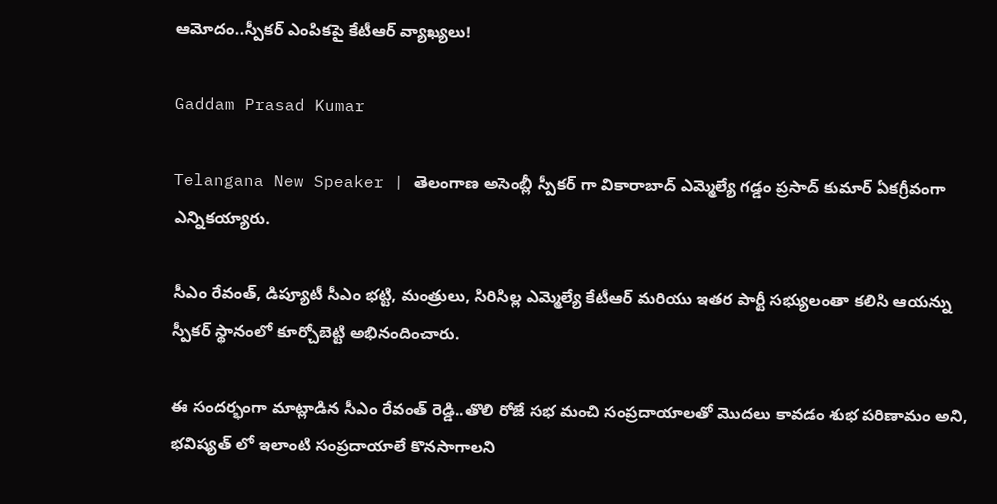ఆమోదం..స్పీకర్ ఎంపికపై కేటీఆర్ వ్యాఖ్యలు!

Gaddam Prasad Kumar

Telangana New Speaker | తెలంగాణ అసెంబ్లీ స్పీకర్ గా వికారాబాద్ ఎమ్మెల్యే గడ్డం ప్రసాద్ కుమార్ ఏకగ్రీవంగా ఎన్నికయ్యారు.

సీఎం రేవంత్, డిప్యూటీ సీఎం భట్టి, మంత్రులు, సిరిసిల్ల ఎమ్మెల్యే కేటీఆర్ మరియు ఇతర పార్టీ సభ్యులంతా కలిసి ఆయన్ను స్పీకర్ స్థానంలో కూర్చోబెట్టి అభినందించారు.

ఈ సందర్భంగా మాట్లాడిన సీఎం రేవంత్ రెడ్డి..తొలి రోజే సభ మంచి సంప్రదాయాలతో మొదలు కావడం శుభ పరిణామం అని, భవిష్యత్ లో ఇలాంటి సంప్రదాయాలే కొనసాగాలని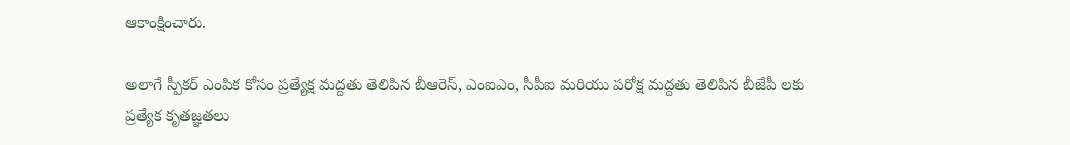ఆకాంక్షించారు.

అలాగే స్పీకర్ ఎంపిక కోసం ప్రత్యేక్ష మద్దతు తెలిపిన బీఆరెస్, ఎంఐఎం, సీపీఐ మరియు పరోక్ష మద్దతు తెలిపిన బీజేపీ లకు ప్రత్యేక కృతజ్ఞతలు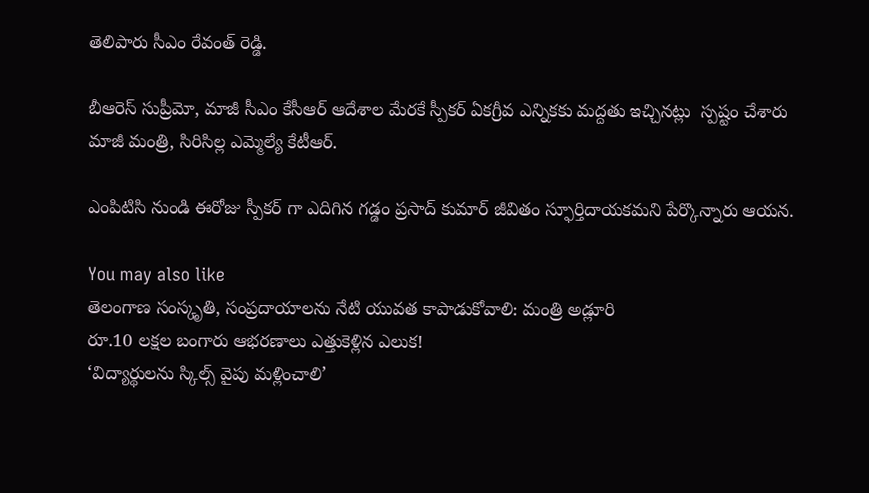తెలిపారు సీఎం రేవంత్ రెడ్డి.

బీఆరెస్ సుప్రీమో, మాజీ సీఎం కేసీఆర్ ఆదేశాల మేరకే స్పీకర్ ఏకగ్రీవ ఎన్నికకు మద్దతు ఇచ్చినట్లు  స్పష్టం చేశారు మాజీ మంత్రి, సిరిసిల్ల ఎమ్మెల్యే కేటీఆర్.

ఎంపిటిసి నుండి ఈరోజు స్పీకర్ గా ఎదిగిన గడ్డం ప్రసాద్ కుమార్ జీవితం స్ఫూర్తిదాయకమని పేర్కొన్నారు ఆయన.

You may also like
తెలంగాణ సంస్కృతి, సంప్రదాయాలను నేటి యువత కాపాడుకోవాలి: మంత్రి అడ్లూరి
రూ.10 లక్షల బంగారు ఆభరణాలు ఎత్తుకెళ్లిన ఎలుక!
‘విద్యార్థులను స్కిల్స్ వైపు మళ్లించాలి’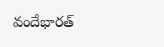వందేభారత్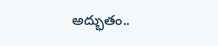అద్భుతం..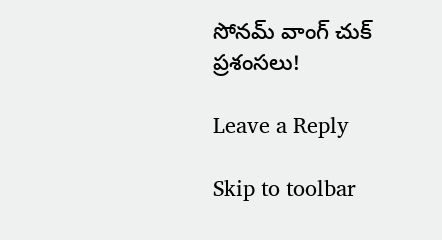సోనమ్ వాంగ్ చుక్ ప్రశంసలు!

Leave a Reply

Skip to toolbar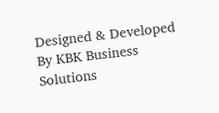Designed & Developed By KBK Business Solutions